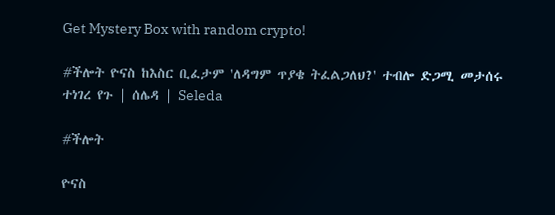Get Mystery Box with random crypto!

#ችሎት ዮናስ ከእስር ቢፈታም 'ለዳግም ጥያቄ ትፈልጋለህ?' ተብሎ ድጋሚ መታሰሩ ተነገረ የጉ | ሰሌዳ | Seleda

#ችሎት

ዮናስ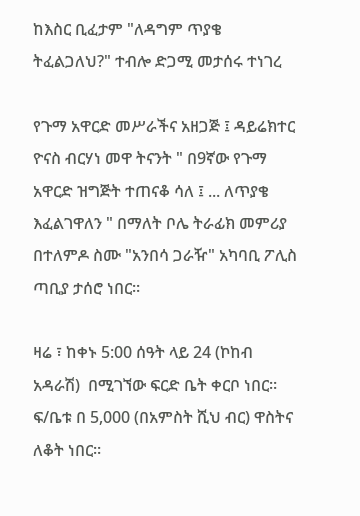ከእስር ቢፈታም "ለዳግም ጥያቄ ትፈልጋለህ?" ተብሎ ድጋሚ መታሰሩ ተነገረ

የጉማ አዋርድ መሥራችና አዘጋጅ ፤ ዳይሬክተር ዮናስ ብርሃነ መዋ ትናንት " በ9ኛው የጉማ አዋርድ ዝግጅት ተጠናቆ ሳለ ፤ ... ለጥያቄ እፈልገዋለን " በማለት ቦሌ ትራፊክ መምሪያ በተለምዶ ስሙ "አንበሳ ጋራዥ" አካባቢ ፖሊስ ጣቢያ ታሰሮ ነበር።

ዛሬ ፣ ከቀኑ 5:00 ሰዓት ላይ 24 (ኮከብ አዳራሽ)  በሚገኘው ፍርድ ቤት ቀርቦ ነበር። ፍ/ቤቱ በ 5,000 (በአምስት ሺህ ብር) ዋስትና ለቆት ነበር።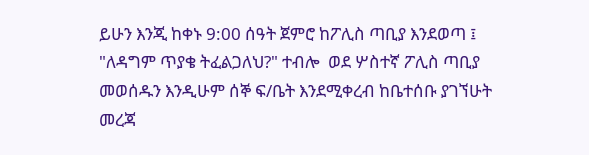ይሁን እንጂ ከቀኑ 9:00 ሰዓት ጀምሮ ከፖሊስ ጣቢያ እንደወጣ ፤ "ለዳግም ጥያቄ ትፈልጋለህ?" ተብሎ  ወደ ሦስተኛ ፖሊስ ጣቢያ መወሰዱን እንዲሁም ሰኞ ፍ/ቤት እንደሚቀረብ ከቤተሰቡ ያገኘሁት መረጃ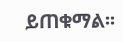ይጠቁማል፡፡